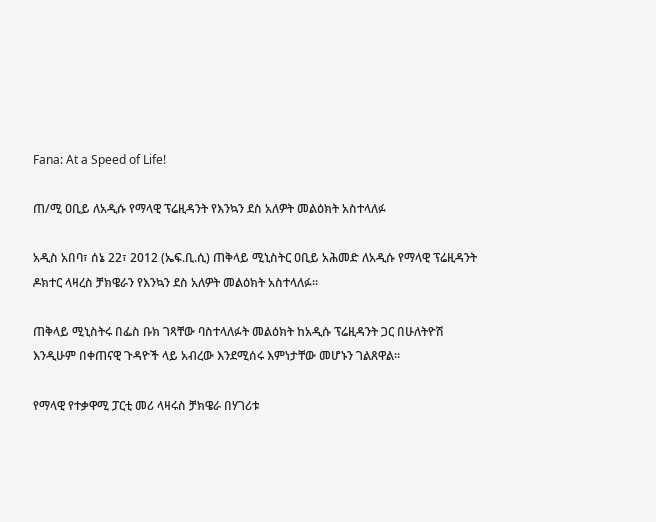Fana: At a Speed of Life!

ጠ/ሚ ዐቢይ ለአዲሱ የማላዊ ፕሬዚዳንት የእንኳን ደስ አለዎት መልዕክት አስተላለፉ

አዲስ አበባ፣ ሰኔ 22፣ 2012 (ኤፍ.ቢ.ሲ) ጠቅላይ ሚኒስትር ዐቢይ አሕመድ ለአዲሱ የማላዊ ፕሬዚዳንት ዶክተር ላዛረስ ቻክዌራን የእንኳን ደስ አለዎት መልዕክት አስተላለፉ።

ጠቅላይ ሚኒስትሩ በፌስ ቡክ ገጻቸው ባስተላለፉት መልዕክት ከአዲሱ ፕሬዚዳንት ጋር በሁለትዮሽ እንዲሁም በቀጠናዊ ጉዳዮች ላይ አብረው እንደሚሰሩ እምነታቸው መሆኑን ገልጸዋል።

የማላዊ የተቃዋሚ ፓርቲ መሪ ላዛሩስ ቻክዌራ በሃገሪቱ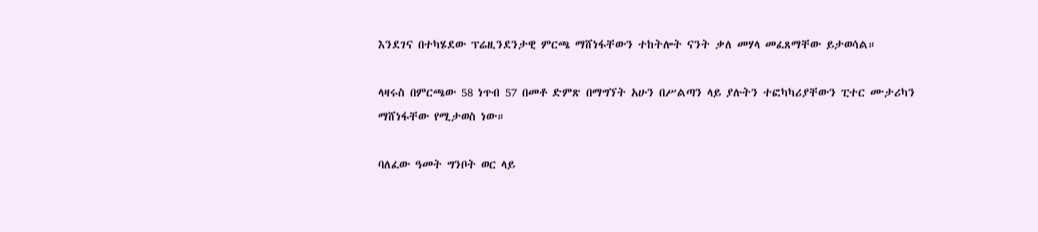እንደገና በተካሄደው ፕሬዚንደንታዊ ምርጫ ማሸነፋቸውን ተከትሎት ናንት ቃለ መሃላ መፈጸማቸው ይታወሳል።

ላዛሩስ በምርጫው 58 ነጥብ 57 በመቶ ድምጽ በማግኘት አሁን በሥልጣን ላይ ያሉትን ተፎካካሪያቸውን ፒተር ሙታሪካን ማሸነፋቸው የሚታወስ ነው።

ባለፈው ዓመት ግንቦት ወር ላይ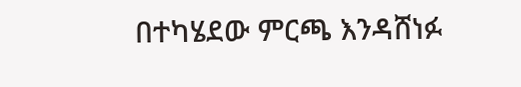በተካሄደው ምርጫ እንዳሸነፉ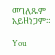መገለጹም አይዘነጋም።

You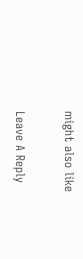might also like

Leave A Reply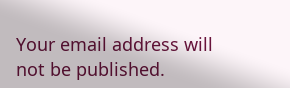Your email address will not be published.